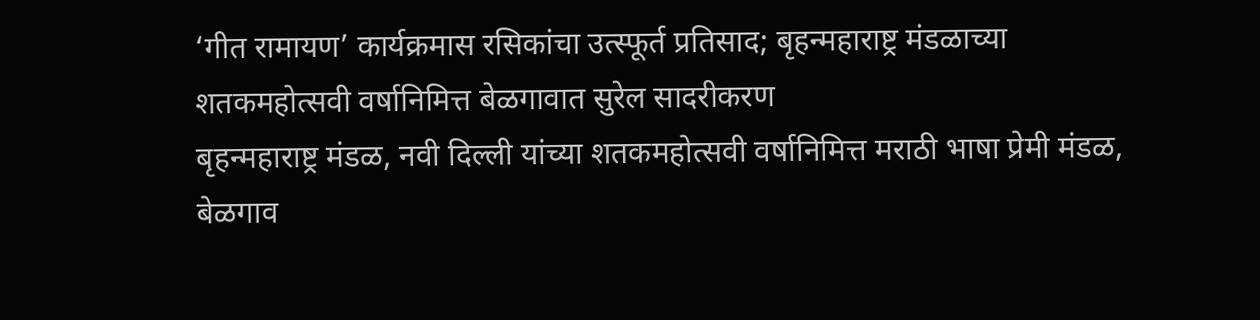‘गीत रामायण’ कार्यक्रमास रसिकांचा उत्स्फूर्त प्रतिसाद; बृहन्महाराष्ट्र मंडळाच्या शतकमहोत्सवी वर्षानिमित्त बेळगावात सुरेल सादरीकरण
बृहन्महाराष्ट्र मंडळ, नवी दिल्ली यांच्या शतकमहोत्सवी वर्षानिमित्त मराठी भाषा प्रेमी मंडळ, बेळगाव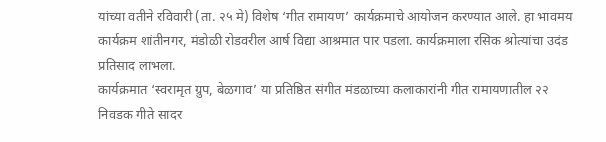यांच्या वतीने रविवारी (ता. २५ मे) विशेष ‘गीत रामायण’ कार्यक्रमाचे आयोजन करण्यात आले. हा भावमय कार्यक्रम शांतीनगर, मंडोळी रोडवरील आर्ष विद्या आश्रमात पार पडला. कार्यक्रमाला रसिक श्रोत्यांचा उदंड प्रतिसाद लाभला.
कार्यक्रमात ‘स्वरामृत ग्रुप, बेळगाव’ या प्रतिष्ठित संगीत मंडळाच्या कलाकारांनी गीत रामायणातील २२ निवडक गीते सादर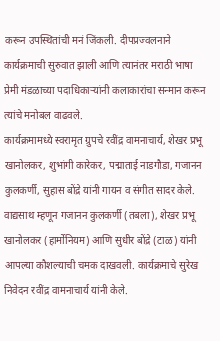करून उपस्थितांची मनं जिंकली. दीपप्रज्वलनाने कार्यक्रमाची सुरुवात झाली आणि त्यानंतर मराठी भाषा प्रेमी मंडळाच्या पदाधिकाऱ्यांनी कलाकारांचा सन्मान करून त्यांचे मनोबल वाढवले.
कार्यक्रमामध्ये स्वरामृत ग्रुपचे रवींद्र वामनाचार्य, शेखर प्रभू खानोलकर, शुभांगी कारेकर, पद्माताई नाडगौडा, गजानन कुलकर्णी, सुहास बोंद्रे यांनी गायन व संगीत सादर केले. वाद्यसाथ म्हणून गजानन कुलकर्णी (तबला), शेखर प्रभू खानोलकर (हार्मोनियम) आणि सुधीर बोंद्रे (टाळ) यांनी आपल्या कौशल्याची चमक दाखवली. कार्यक्रमाचे सुरेख निवेदन रवींद्र वामनाचार्य यांनी केले.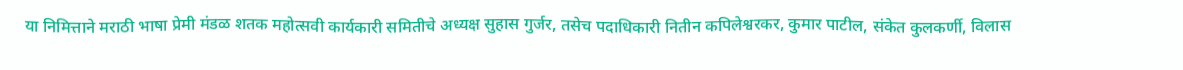या निमित्ताने मराठी भाषा प्रेमी मंडळ शतक महोत्सवी कार्यकारी समितीचे अध्यक्ष सुहास गुर्जर, तसेच पदाधिकारी नितीन कपिलेश्वरकर, कुमार पाटील, संकेत कुलकर्णी, विलास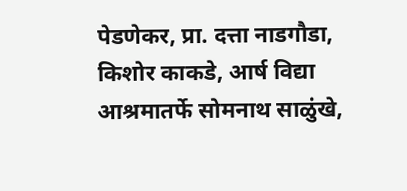पेडणेकर, प्रा. दत्ता नाडगौडा, किशोर काकडे, आर्ष विद्या आश्रमातर्फे सोमनाथ साळुंखे,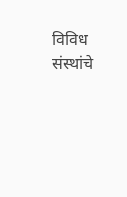विविध संस्थांचे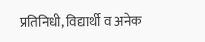प्रतिनिधी, विद्यार्थी व अनेक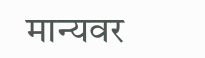मान्यवर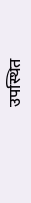उपस्थित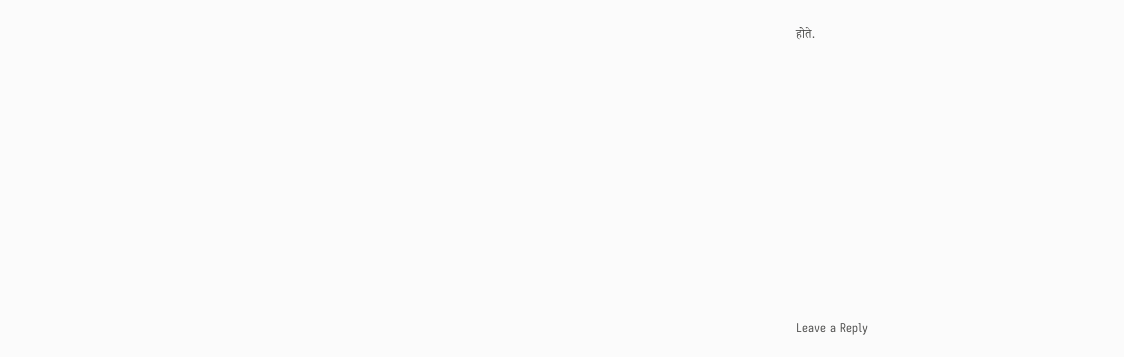होते.










Leave a Reply